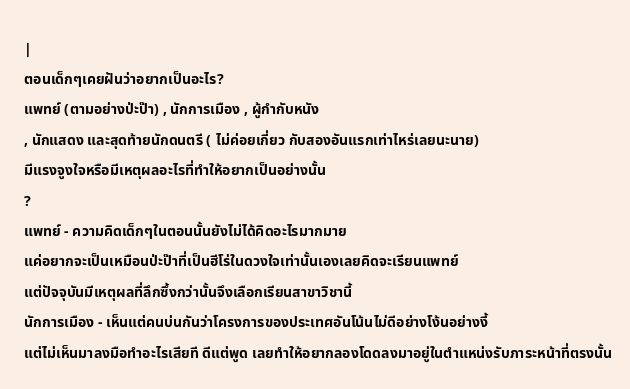|
ตอนเด็กๆเคยฝันว่าอยากเป็นอะไร?
แพทย์ (ตามอย่างป่ะป๊า) , นักการเมือง , ผู้กำกับหนัง
, นักแสดง และสุดท้ายนักดนตรี ( ไม่ค่อยเกี่ยว กับสองอันแรกเท่าไหร่เลยนะนาย)
มีแรงจูงใจหรือมีเหตุผลอะไรที่ทำให้อยากเป็นอย่างนั้น
?
แพทย์ - ความคิดเด็กๆในตอนนั้นยังไม่ได้คิดอะไรมากมาย
แค่อยากจะเป็นเหมือนป่ะป๊าที่เป็นฮีโร่ในดวงใจเท่านั้นเองเลยคิดจะเรียนแพทย์
แต่ปัจจุบันมีเหตุผลที่ลึกซึ้งกว่านั้นจึงเลือกเรียนสาขาวิชานี้
นักการเมือง - เห็นแต่คนบ่นกันว่าโครงการของประเทศอันโน้นไม่ดีอย่างโง้นอย่างงี้
แต่ไม่เห็นมาลงมือทำอะไรเสียที ดีแต่พูด เลยทำให้อยากลองโดดลงมาอยู่ในตำแหน่งรับภาระหน้าที่ตรงนั้น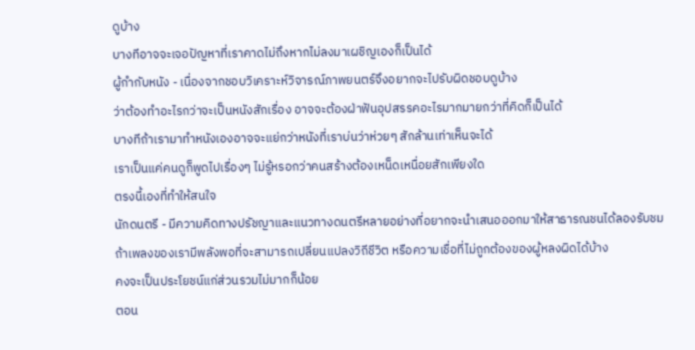ดูบ้าง
บางทีอาจจะเจอปัญหาที่เราคาดไม่ถึงหากไม่ลงมาเผชิญเองก็เป็นได้
ผู้กำกับหนัง - เนื่องจากชอบวิเคราะห์วิจารณ์ภาพยนตร์จึงอยากจะไปรับผิดชอบดูบ้าง
ว่าต้องทำอะไรกว่าจะเป็นหนังสักเรื่อง อาจจะต้องฝ่าฟันอุปสรรคอะไรมากมายกว่าที่คิดก็เป็นได้
บางทีถ้าเรามาทำหนังเองอาจจะแย่กว่าหนังที่เราบ่นว่าห่วยๆ สักล้านเท่าเห็นจะได้
เราเป็นแค่คนดูก็พูดไปเรื่องๆ ไม่รู้หรอกว่าคนสร้างต้องเหน็ดเหนื่อยสักเพียงใด
ตรงนี้เองที่ทำให้สนใจ
นักดนตรี - มีความคิดทางปรัชญาและแนวทางดนตรีหลายอย่างที่อยากจะนำเสนอออกมาให้สาธารณชนได้ลองรับชม
ถ้าเพลงของเรามีพลังพอที่จะสามารถเปลี่ยนแปลงวิถีชีวิต หรือความเชื่อที่ไม่ถูกต้องของผู้หลงผิดได้บ้าง
คงจะเป็นประโยชน์แก่ส่วนรวมไม่มากก็น้อย
ตอน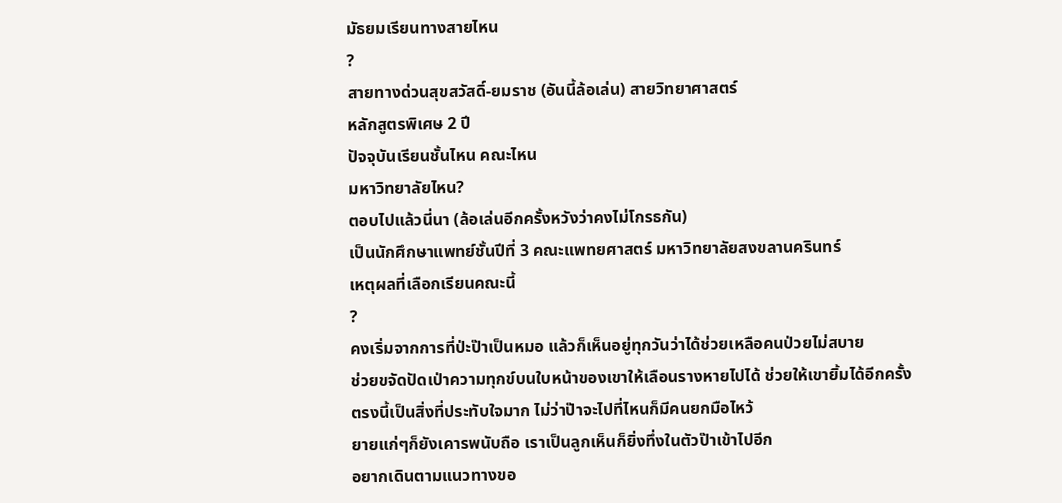มัธยมเรียนทางสายไหน
?
สายทางด่วนสุขสวัสดิ์-ยมราช (อันนี้ล้อเล่น) สายวิทยาศาสตร์
หลักสูตรพิเศษ 2 ปี
ปัจจุบันเรียนชั้นไหน คณะไหน
มหาวิทยาลัยไหน?
ตอบไปแล้วนี่นา (ล้อเล่นอีกครั้งหวังว่าคงไม่โกรธกัน)
เป็นนักศึกษาแพทย์ชั้นปีที่ 3 คณะแพทยศาสตร์ มหาวิทยาลัยสงขลานครินทร์
เหตุผลที่เลือกเรียนคณะนี้
?
คงเริ่มจากการที่ป่ะป๊าเป็นหมอ แล้วก็เห็นอยู่ทุกวันว่าได้ช่วยเหลือคนป่วยไม่สบาย
ช่วยขจัดปัดเป่าความทุกข์บนใบหน้าของเขาให้เลือนรางหายไปได้ ช่วยให้เขายิ้มได้อีกครั้ง
ตรงนี้เป็นสิ่งที่ประทับใจมาก ไม่ว่าป๊าจะไปที่ไหนก็มีคนยกมือไหว้
ยายแก่ๆก็ยังเคารพนับถือ เราเป็นลูกเห็นก็ยิ่งทึ่งในตัวป๊าเข้าไปอีก
อยากเดินตามแนวทางขอ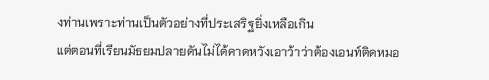งท่านเพราะท่านเป็นตัวอย่างที่ประเสริฐยิ่งเหลือเกิน
แต่ตอนที่เรียนมัธยมปลายดันไม่ได้คาดหวังเอาว้าว่าต้องเอนท์ติดหมอ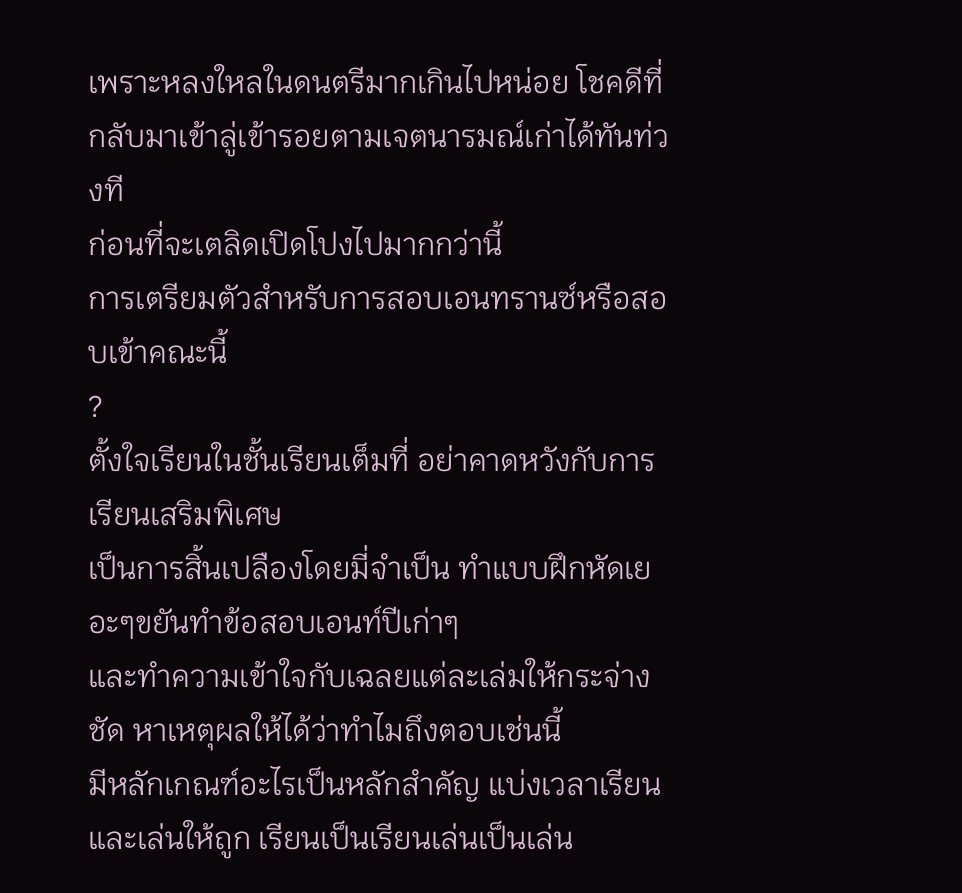เพราะหลงใหลในดนตรีมากเกินไปหน่อย โชคดีที่กลับมาเข้าลู่เข้ารอยตามเจตนารมณ์เก่าได้ทันท่วงที
ก่อนที่จะเตลิดเปิดโปงไปมากกว่านี้
การเตรียมตัวสำหรับการสอบเอนทรานซ์หรือสอบเข้าคณะนี้
?
ตั้งใจเรียนในชั้นเรียนเต็มที่ อย่าคาดหวังกับการเรียนเสริมพิเศษ
เป็นการสิ้นเปลืองโดยมี่จำเป็น ทำแบบฝึกหัดเยอะๆขยันทำข้อสอบเอนท์ปีเก่าๆ
และทำความเข้าใจกับเฉลยแต่ละเล่มให้กระจ่างชัด หาเหตุผลให้ได้ว่าทำไมถึงตอบเช่นนี้
มีหลักเกณฑ์อะไรเป็นหลักสำคัญ แบ่งเวลาเรียนและเล่นให้ถูก เรียนเป็นเรียนเล่นเป็นเล่น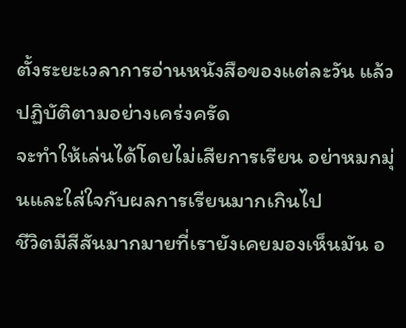ตั้งระยะเวลาการอ่านหนังสือของแต่ละวัน แล้วปฏิบัติตามอย่างเคร่งครัด
จะทำให้เล่นได้โดยไม่เสียการเรียน อย่าหมกมุ่นและใส่ใจกับผลการเรียนมากเกินไป
ชีวิตมีสีสันมากมายที่เรายังเคยมองเห็นมัน อ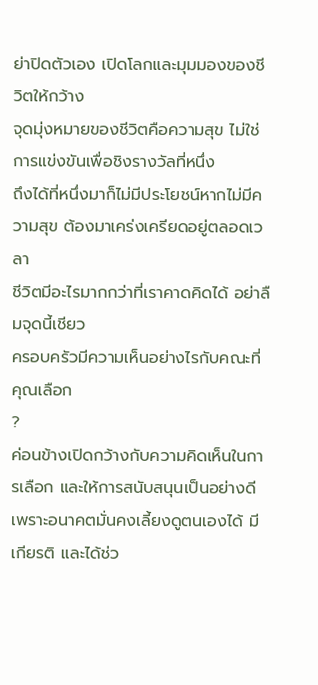ย่าปิดตัวเอง เปิดโลกและมุมมองของชีวิตให้กว้าง
จุดมุ่งหมายของชีวิตคือความสุข ไม่ใช่การแข่งขันเพื่อชิงรางวัลที่หนึ่ง
ถึงได้ที่หนึ่งมาก็ไม่มีประโยชน์หากไม่มีความสุข ต้องมาเคร่งเครียดอยู่ตลอดเวลา
ชีวิตมีอะไรมากกว่าที่เราคาดคิดได้ อย่าลืมจุดนี้เชียว
ครอบครัวมีความเห็นอย่างไรกับคณะที่คุณเลือก
?
ค่อนข้างเปิดกว้างกับความคิดเห็นในการเลือก และให้การสนับสนุนเป็นอย่างดี
เพราะอนาคตมั่นคงเลี้ยงดูตนเองได้ มีเกียรติ และได้ช่ว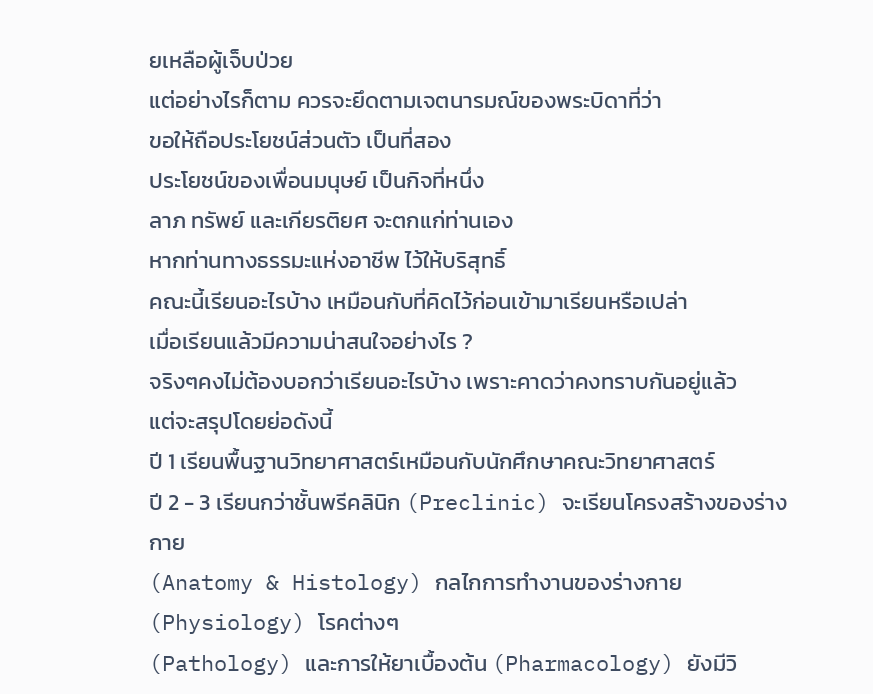ยเหลือผู้เจ็บป่วย
แต่อย่างไรก็ตาม ควรจะยึดตามเจตนารมณ์ของพระบิดาที่ว่า
ขอให้ถือประโยชน์ส่วนตัว เป็นที่สอง
ประโยชน์ของเพื่อนมนุษย์ เป็นกิจที่หนึ่ง
ลาภ ทรัพย์ และเกียรติยศ จะตกแก่ท่านเอง
หากท่านทางธรรมะแห่งอาชีพ ไว้ให้บริสุทธิ์
คณะนี้เรียนอะไรบ้าง เหมือนกับที่คิดไว้ก่อนเข้ามาเรียนหรือเปล่า
เมื่อเรียนแล้วมีความน่าสนใจอย่างไร ?
จริงๆคงไม่ต้องบอกว่าเรียนอะไรบ้าง เพราะคาดว่าคงทราบกันอยู่แล้ว
แต่จะสรุปโดยย่อดังนี้
ปี 1 เรียนพื้นฐานวิทยาศาสตร์เหมือนกับนักศึกษาคณะวิทยาศาสตร์
ปี 2 - 3 เรียนกว่าชั้นพรีคลินิก (Preclinic) จะเรียนโครงสร้างของร่างกาย
(Anatomy & Histology) กลไกการทำงานของร่างกาย (Physiology) โรคต่างๆ
(Pathology) และการให้ยาเบื้องต้น (Pharmacology) ยังมีวิ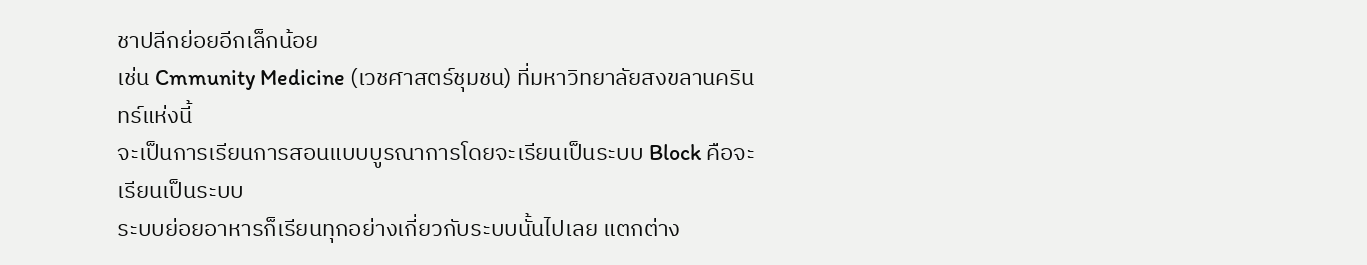ชาปลีกย่อยอีกเล็กน้อย
เช่น Cmmunity Medicine (เวชศาสตร์ชุมชน) ที่มหาวิทยาลัยสงขลานครินทร์แห่งนี้
จะเป็นการเรียนการสอนแบบบูรณาการโดยจะเรียนเป็นระบบ Block คือจะเรียนเป็นระบบ
ระบบย่อยอาหารก็เรียนทุกอย่างเกี่ยวกับระบบนั้นไปเลย แตกต่าง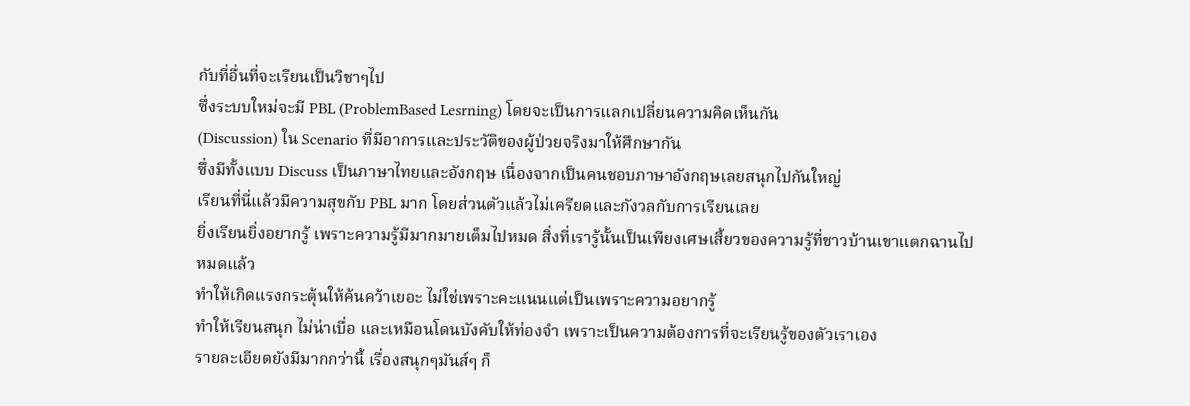กับที่อื่นที่จะเรียนเป็นวิชาๆไป
ซึ่งระบบใหม่จะมี PBL (ProblemBased Lesrning) โดยจะเป็นการแลกเปลี่ยนความคิดเห็นกัน
(Discussion) ใน Scenario ที่มีอาการและประวัติของผู้ป่วยจริงมาให้ศึกษากัน
ซึ่งมีทั้งแบบ Discuss เป็นภาษาไทยและอังกฤษ เนื่องจากเป็นคนชอบภาษาอังกฤษเลยสนุกไปกันใหญ่
เรียนที่นี่แล้วมีความสุขกับ PBL มาก โดยส่วนตัวแล้วไม่เครียดและกังวลกับการเรียนเลย
ยิ่งเรียนยิ่งอยากรู้ เพราะความรู้มีมากมายเต็มไปหมด สิ่งที่เรารู้นั้นเป็นเพียงเศษเสี้ยวของความรู้ที่ชาวบ้านเขาแตกฉานไปหมดแล้ว
ทำให้เกิดแรงกระตุ้นให้ค้นคว้าเยอะ ไม่ใช่เพราะคะแนนแต่เป็นเพราะความอยากรู้
ทำให้เรียนสนุก ไม่น่าเบื่อ และเหมือนโดนบังคับให้ท่องจำ เพราะเป็นความต้องการที่จะเรียนรู้ของตัวเราเอง
รายละเอียดยังมีมากกว่านี้ เรื่องสนุกๆมันส์ๆ ก็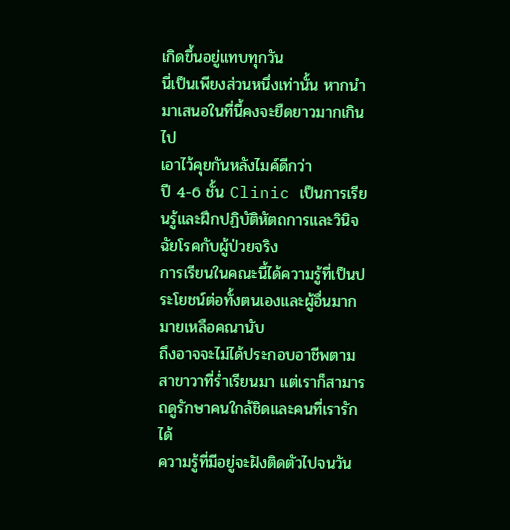เกิดขึ้นอยู่แทบทุกวัน
นี่เป็นเพียงส่วนหนึ่งเท่านั้น หากนำมาเสนอในที่นี้คงจะยืดยาวมากเกินไป
เอาไว้คุยกันหลังไมค์ดีกว่า
ปี 4-6 ชั้น Clinic เป็นการเรียนรู้และฝึกปฏิบัติหัตถการและวินิจฉัยโรคกับผู้ป่วยจริง
การเรียนในคณะนี้ได้ความรู้ที่เป็นประโยชน์ต่อทั้งตนเองและผู้อื่นมากมายเหลือคณานับ
ถึงอาจจะไม่ได้ประกอบอาชีพตามสาขาวาที่ร่ำเรียนมา แต่เราก็สามารถดูรักษาคนใกล้ชิดและคนที่เรารักได้
ความรู้ที่มีอยู่จะฝังติดตัวไปจนวัน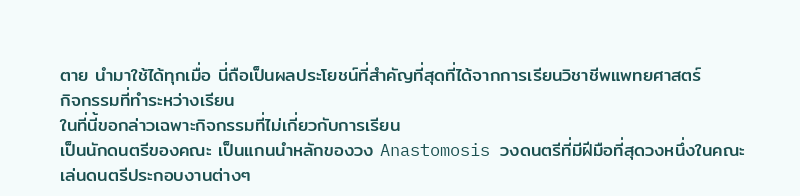ตาย นำมาใช้ได้ทุกเมื่อ นี่ถือเป็นผลประโยชน์ที่สำคัญที่สุดที่ได้จากการเรียนวิชาชีพแพทยศาสตร์
กิจกรรมที่ทำระหว่างเรียน
ในที่นี้ขอกล่าวเฉพาะกิจกรรมที่ไม่เกี่ยวกับการเรียน
เป็นนักดนตรีของคณะ เป็นแกนนำหลักของวง Anastomosis วงดนตรีที่มีฝีมือที่สุดวงหนึ่งในคณะ
เล่นดนตรีประกอบงานต่างๆ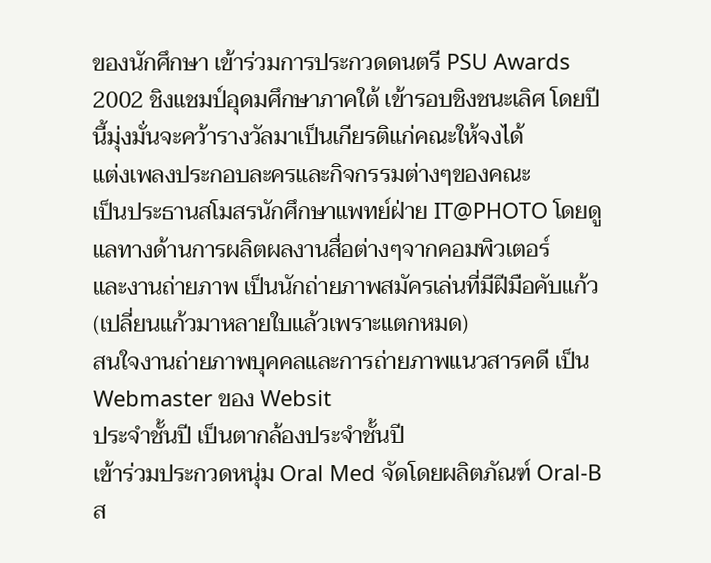ของนักศึกษา เข้าร่วมการประกวดดนตรี PSU Awards
2002 ชิงแชมป์อุดมศึกษาภาคใต้ เข้ารอบชิงชนะเลิศ โดยปีนี้มุ่งมั่นจะคว้ารางวัลมาเป็นเกียรติแก่คณะให้จงได้
แต่งเพลงประกอบละครและกิจกรรมต่างๆของคณะ
เป็นประธานสโมสรนักศึกษาแพทย์ฝ่าย IT@PHOTO โดยดูแลทางด้านการผลิตผลงานสื่อต่างๆจากคอมพิวเตอร์
และงานถ่ายภาพ เป็นนักถ่ายภาพสมัครเล่นที่มีฝีมือคับแก้ว (เปลี่ยนแก้วมาหลายใบแล้วเพราะแตกหมด)
สนใจงานถ่ายภาพบุคคลและการถ่ายภาพแนวสารคดี เป็น Webmaster ของ Websit
ประจำชั้นปี เป็นตากล้องประจำชั้นปี
เข้าร่วมประกวดหนุ่ม Oral Med จัดโดยผลิตภัณฑ์ Oral-B ส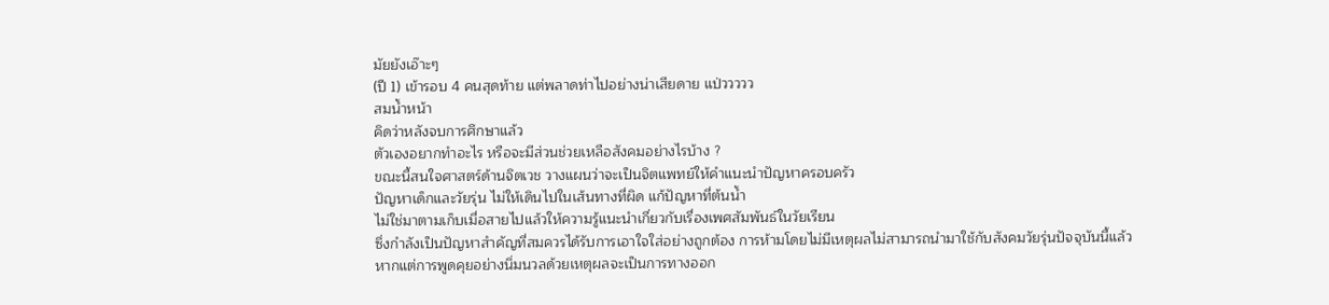มัยยังเอ๊าะๆ
(ปี 1) เข้ารอบ 4 คนสุดท้าย แต่พลาดท่าไปอย่างน่าเสียดาย แป่ววววว
สมน้ำหน้า
คิดว่าหลังจบการศึกษาแล้ว
ตัวเองอยากทำอะไร หรือจะมีส่วนช่วยเหลือสังคมอย่างไรบ้าง ?
ขณะนี้สนใจศาสตร์ด้านจิตเวช วางแผนว่าจะเป็นจิตแพทย์ให้คำแนะนำปัญหาครอบครัว
ปัญหาเด็กและวัยรุ่น ไม่ให้เดินไปในเส้นทางที่ผิด แก้ปัญหาที่ต้นน้ำ
ไม่ใช่มาตามเก็บเมื่อสายไปแล้วให้ความรู้แนะนำเกี่ยวกับเรื่องเพศสัมพันธ์ในวัยเรียน
ซึ่งกำลังเป็นปัญหาสำคัญที่สมควรได้รับการเอาใจใส่อย่างถูกต้อง การห้ามโดยไม่มีเหตุผลไม่สามารถนำมาใช้กับสังคมวัยรุ่นปัจจุบันนี้แล้ว
หากแต่การพูดคุยอย่างนิ่มนวลด้วยเหตุผลจะเป็นการทางออก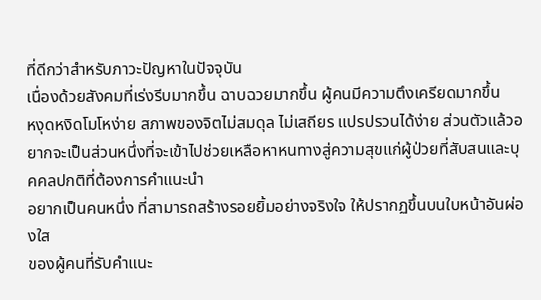ที่ดีกว่าสำหรับภาวะปัญหาในปัจจุบัน
เนื่องด้วยสังคมที่เร่งรีบมากขึ้น ฉาบฉวยมากขึ้น ผู้คนมีความตึงเครียดมากขึ้น
หงุดหงิดโมโหง่าย สภาพของจิตไม่สมดุล ไม่เสถียร แปรปรวนได้ง่าย ส่วนตัวแล้วอยากจะเป็นส่วนหนึ่งที่จะเข้าไปช่วยเหลือหาหนทางสู่ความสุขแก่ผู้ป่วยที่สับสนและบุคคลปกติที่ต้องการคำแนะนำ
อยากเป็นคนหนึ่ง ที่สามารถสร้างรอยยิ้มอย่างจริงใจ ให้ปรากฏขึ้นบนใบหน้าอันผ่องใส
ของผู้คนที่รับคำแนะ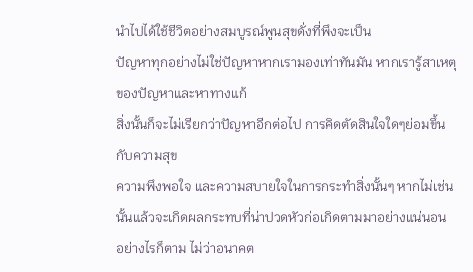นำไปได้ใช้ชีวิตอย่างสมบูรณ์พูนสุขดั่งที่พึงจะเป็น
ปัญหาทุกอย่างไม่ใช่ปัญหาหากเรามองเท่าทันมัน หากเรารู้สาเหตุของปัญหาและหาทางแก้
สิ่งนั้นก็จะไม่เรียกว่าปัญหาอีกต่อไป การคิดตัดสินใจใดๆย่อมขึ้นกับความสุข
ความพึงพอใจ และความสบายใจในการกระทำสิ่งนั้นๆ หากไม่เช่นนั้นแล้วจะเกิดผลกระทบที่น่าปวดหัวก่อเกิดตามมาอย่างแน่นอน
อย่างไรก็ตาม ไม่ว่าอนาคต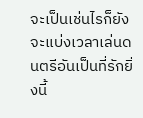จะเป็นเช่นไรก็ยังจะแบ่งเวลาเล่นดนตรีอันเป็นที่รักยิ่งนี้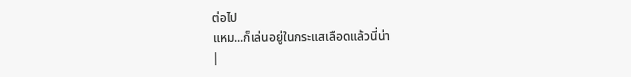ต่อไป
แหม...ก็เล่นอยู่ในกระแสเลือดแล้วนี่น่า
|